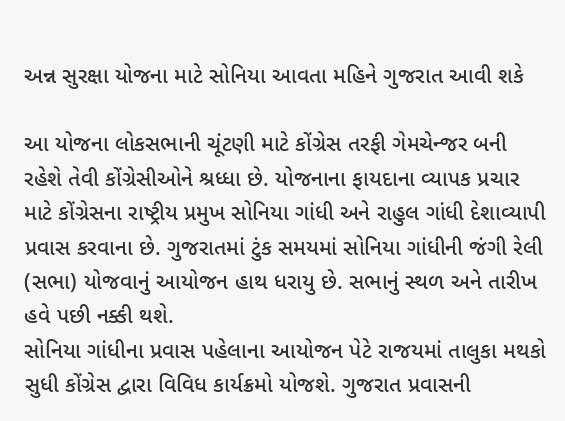અન્ન સુરક્ષા યોજના માટે સોનિયા આવતા મહિને ગુજરાત આવી શકે

આ યોજના લોકસભાની ચૂંટણી માટે કોંગ્રેસ તરફી ગેમચેન્જર બની રહેશે તેવી કોંગ્રેસીઓને શ્રધ્ધા છે. યોજનાના ફાયદાના વ્યાપક પ્રચાર માટે કોંગ્રેસના રાષ્ટ્રીય પ્રમુખ સોનિયા ગાંધી અને રાહુલ ગાંધી દેશાવ્યાપી પ્રવાસ કરવાના છે. ગુજરાતમાં ટુંક સમયમાં સોનિયા ગાંધીની જંગી રેલી (સભા) યોજવાનું આયોજન હાથ ધરાયુ છે. સભાનું સ્થળ અને તારીખ હવે પછી નક્કી થશે.
સોનિયા ગાંધીના પ્રવાસ પહેલાના આયોજન પેટે રાજયમાં તાલુકા મથકો સુધી કોંગ્રેસ દ્વારા વિવિધ કાર્યક્રમો યોજશે. ગુજરાત પ્રવાસની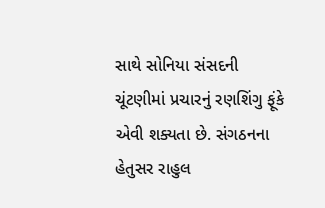સાથે સોનિયા સંસદની ચૂંટણીમાં પ્રચારનું રણશિંગુ ફૂંકે એવી શક્યતા છે. સંગઠનના હેતુસર રાહુલ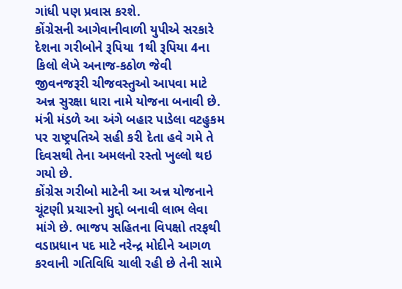ગાંધી પણ પ્રવાસ કરશે.
કોંગ્રેસની આગેવાનીવાળી યુપીએ સરકારે દેશના ગરીબોને રૂપિયા 1થી રૂપિયા 4ના કિલો લેખે અનાજ-કઠોળ જેવી જીવનજરૂરી ચીજવસ્તુઓ આપવા માટે અન્ન સુરક્ષા ધારા નામે યોજના બનાવી છે. મંત્રી મંડળે આ અંગે બહાર પાડેલા વટહુકમ પર રાષ્ટ્રપતિએ સહી કરી દેતા હવે ગમે તે દિવસથી તેના અમલનો રસ્તો ખુલ્લો થઇ ગયો છે.
કોંગ્રેસ ગરીબો માટેની આ અન્ન યોજનાને ચૂંટણી પ્રચારનો મુદ્દો બનાવી લાભ લેવા માંગે છે. ભાજપ સહિતના વિપક્ષો તરફથી વડાપ્રધાન પદ માટે નરેન્દ્ર મોદીને આગળ કરવાની ગતિવિધિ ચાલી રહી છે તેની સામે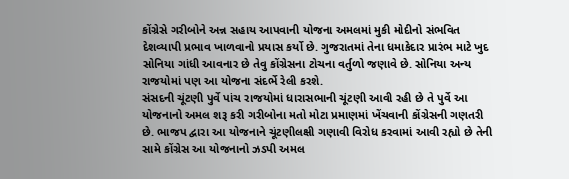કોંગ્રેસે ગરીબોને અન્ન સહાય આપવાની યોજના અમલમાં મુકી મોદીનો સંભવિત દેશવ્યાપી પ્રભાવ ખાળવાનો પ્રયાસ કર્યો છે. ગુજરાતમાં તેના ધમાકેદાર પ્રારંભ માટે ખુદ સોનિયા ગાંધી આવનાર છે તેવુ કોંગ્રેસના ટોચના વર્તુળો જણાવે છે. સોનિયા અન્ય રાજયોમાં પણ આ યોજના સંદર્ભે રેલી કરશે.
સંસદની ચૂંટણી પુર્વે પાંચ રાજયોમાં ધારાસભાની ચૂંટણી આવી રહી છે તે પુર્વે આ યોજનાનો અમલ શરૂ કરી ગરીબોના મતો મોટા પ્રમાણમાં ખેંચવાની કોંગ્રેસની ગણતરી છે. ભાજપ દ્વારા આ યોજનાને ચૂંટણીલક્ષી ગણાવી વિરોધ કરવામાં આવી રહ્યો છે તેની સામે કોંગ્રેસ આ યોજનાનો ઝડપી અમલ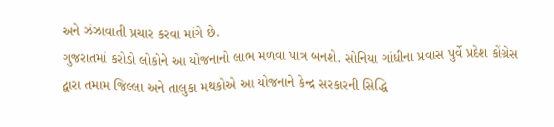અને ઝંઝાવાતી પ્રચાર કરવા માંગે છે.
ગુજરાતમાં કરોડો લોકોને આ યોજનાનો લાભ મળવા પાત્ર બનશે. સોનિયા ગાંધીના પ્રવાસ પુર્વે પ્રદેશ કોંગ્રેસ દ્વારા તમામ જિલ્લા અને તાલુકા મથકોએ આ યોજનાને કેન્દ્ર સરકારની સિદ્ધિ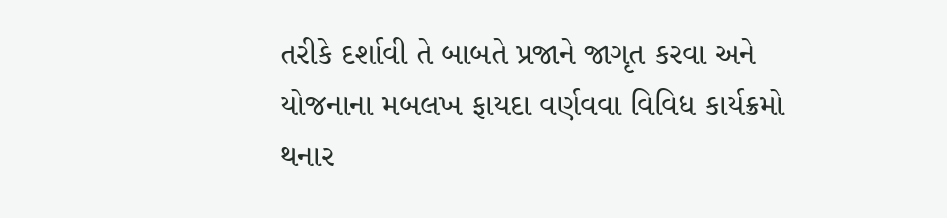તરીકે દર્શાવી તે બાબતે પ્રજાને જાગૃત કરવા અને યોજનાના મબલખ ફાયદા વર્ણવવા વિવિધ કાર્યક્રમો થનાર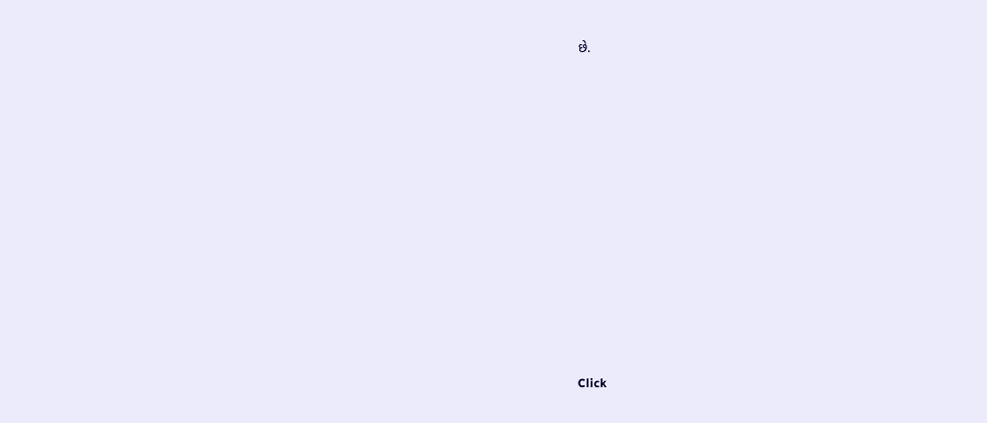છે.












Click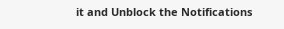it and Unblock the Notifications